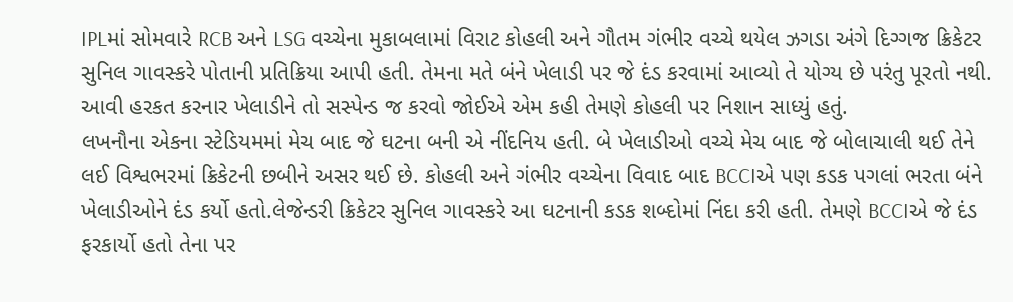IPLમાં સોમવારે RCB અને LSG વચ્ચેના મુકાબલામાં વિરાટ કોહલી અને ગૌતમ ગંભીર વચ્ચે થયેલ ઝગડા અંગે દિગ્ગજ ક્રિકેટર સુનિલ ગાવસ્કરે પોતાની પ્રતિક્રિયા આપી હતી. તેમના મતે બંને ખેલાડી પર જે દંડ કરવામાં આવ્યો તે યોગ્ય છે પરંતુ પૂરતો નથી. આવી હરકત કરનાર ખેલાડીને તો સસ્પેન્ડ જ કરવો જોઈએ એમ કહી તેમણે કોહલી પર નિશાન સાધ્યું હતું.
લખનૌના એકના સ્ટેડિયમમાં મેચ બાદ જે ઘટના બની એ નીંદનિય હતી. બે ખેલાડીઓ વચ્ચે મેચ બાદ જે બોલાચાલી થઈ તેને લઈ વિશ્વભરમાં ક્રિકેટની છબીને અસર થઈ છે. કોહલી અને ગંભીર વચ્ચેના વિવાદ બાદ BCCIએ પણ કડક પગલાં ભરતા બંને ખેલાડીઓને દંડ કર્યો હતો.લેજેન્ડરી ક્રિકેટર સુનિલ ગાવસ્કરે આ ઘટનાની કડક શબ્દોમાં નિંદા કરી હતી. તેમણે BCCIએ જે દંડ ફરકાર્યો હતો તેના પર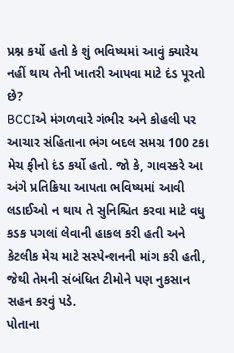પ્રશ્ન કર્યો હતો કે શું ભવિષ્યમાં આવું ક્યારેય નહીં થાય તેની ખાતરી આપવા માટે દંડ પૂરતો છે?
BCCIએ મંગળવારે ગંભીર અને કોહલી પર આચાર સંહિતાના ભંગ બદલ સમગ્ર 100 ટકા મેચ ફીનો દંડ કર્યો હતો. જો કે, ગાવસ્કરે આ અંગે પ્રતિક્રિયા આપતા ભવિષ્યમાં આવી લડાઈઓ ન થાય તે સુનિશ્ચિત કરવા માટે વધુ કડક પગલાં લેવાની હાકલ કરી હતી અને કેટલીક મેચ માટે સસ્પેન્શનની માંગ કરી હતી, જેથી તેમની સંબંધિત ટીમોને પણ નુકસાન સહન કરવું પડે.
પોતાના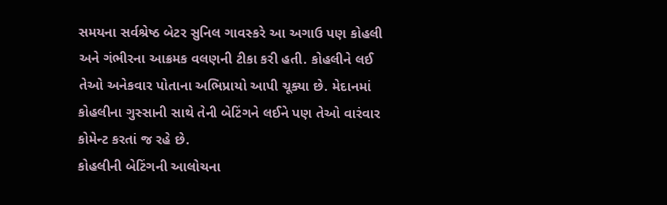સમયના સર્વશ્રેષ્ઠ બેટર સુનિલ ગાવસ્કરે આ અગાઉ પણ કોહલી અને ગંભીરના આક્રમક વલણની ટીકા કરી હતી. કોહલીને લઈ તેઓ અનેકવાર પોતાના અભિપ્રાયો આપી ચૂક્યા છે. મેદાનમાં કોહલીના ગુસ્સાની સાથે તેની બેટિંગને લઈને પણ તેઓ વારંવાર કોમેન્ટ કરતાં જ રહે છે.
કોહલીની બેટિંગની આલોચના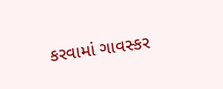કરવામાં ગાવસ્કર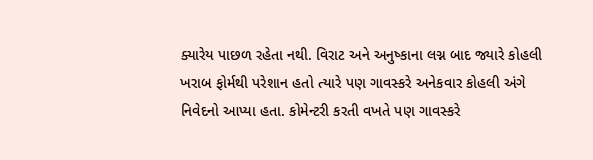ક્યારેય પાછળ રહેતા નથી. વિરાટ અને અનુષ્કાના લગ્ન બાદ જ્યારે કોહલી ખરાબ ફોર્મથી પરેશાન હતો ત્યારે પણ ગાવસ્કરે અનેકવાર કોહલી અંગે નિવેદનો આપ્યા હતા. કોમેન્ટરી કરતી વખતે પણ ગાવસ્કરે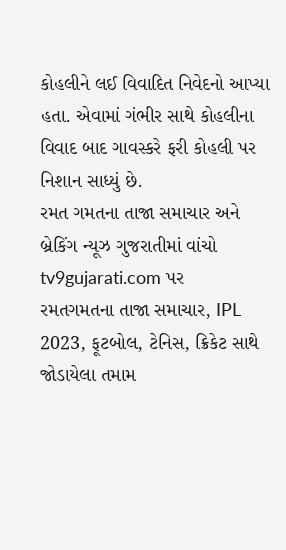કોહલીને લઈ વિવાદિત નિવેદનો આપ્યા હતા. એવામાં ગંભીર સાથે કોહલીના વિવાદ બાદ ગાવસ્કરે ફરી કોહલી પર નિશાન સાધ્યું છે.
રમત ગમતના તાજા સમાચાર અને બ્રેકિંગ ન્યૂઝ ગુજરાતીમાં વાંચો tv9gujarati.com પર
રમતગમતના તાજા સમાચાર, IPL 2023, ફૂટબોલ, ટેનિસ, ક્રિકેટ સાથે જોડાયેલા તમામ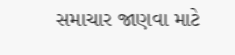સમાચાર જાણવા માટે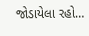જોડાયેલા રહો…